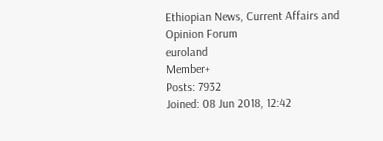Ethiopian News, Current Affairs and Opinion Forum
euroland
Member+
Posts: 7932
Joined: 08 Jun 2018, 12:42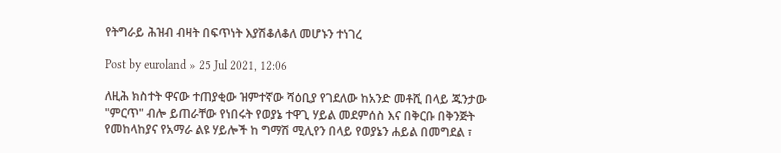የትግራይ ሕዝብ ብዛት በፍጥነት እያሽቆለቆለ መሆኑን ተነገረ

Post by euroland » 25 Jul 2021, 12:06

ለዚሕ ክስተት ዋናው ተጠያቂው ዝምተኛው ሻዕቢያ የገደለው ከአንድ መቶሺ በላይ ጁንታው "ምርጥ" ብሎ ይጠራቸው የነበሩት የወያኔ ተዋጊ ሃይል መደምሰስ እና በቅርቡ በቅንጅት የመከላከያና የአማራ ልዩ ሃይሎች ከ ግማሽ ሚሊየን በላይ የወያኔን ሐይል በመግደል ፣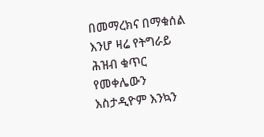በመማረክና በማቁሰል እንሆ ዛሬ የትግራይ ሕዝብ ቁጥር የመቀሌውን እስታዲዮም እንኳን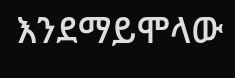እንደማይሞላው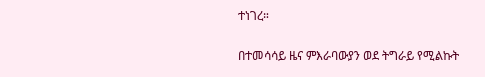ተነገረ።

በተመሳሳይ ዜና ምእራባውያን ወደ ትግራይ የሚልኩት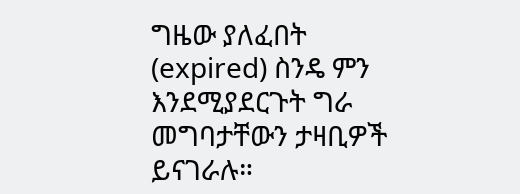ግዜው ያለፈበት (expired) ስንዴ ምን እንደሚያደርጉት ግራ መግባታቸውን ታዛቢዎች ይናገራሉ።